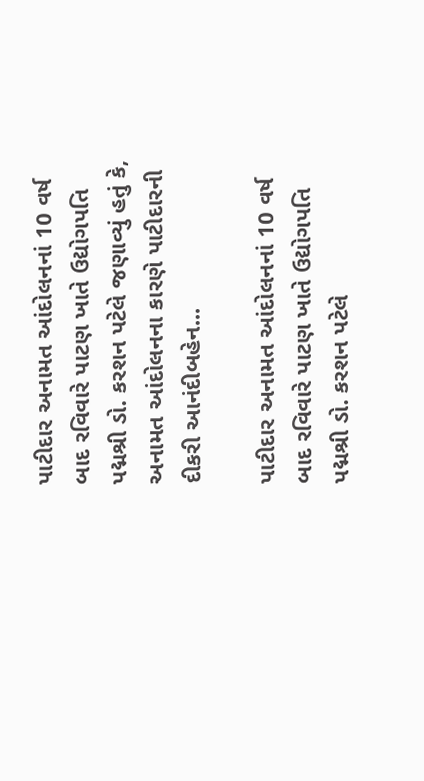પાટીદાર અનામત આંદોલનનાં 10 વર્ષ બાદ રવિવારે પાટણ ખાતે ઉદ્યોગપતિ પદ્મશ્રી ડો. કરશન પટેલે જણાવ્યું હતું કે, અનામત આંદોલનના કારણે પાટીદારની દીકરી આનંદીબહેન...

પાટીદાર અનામત આંદોલનનાં 10 વર્ષ બાદ રવિવારે પાટણ ખાતે ઉદ્યોગપતિ પદ્મશ્રી ડો. કરશન પટેલે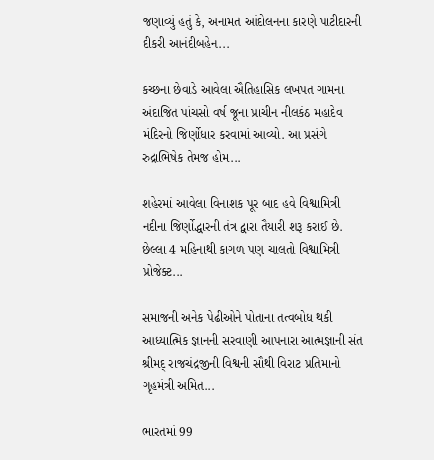જણાવ્યું હતું કે, અનામત આંદોલનના કારણે પાટીદારની દીકરી આનંદીબહેન...

કચ્છના છેવાડે આવેલા ઐતિહાસિક લખપત ગામના અંદાજિત પાંચસો વર્ષ જૂના પ્રાચીન નીલકંઠ મહાદેવ મંદિરનો જિર્ણોધાર કરવામાં આવ્યો. આ પ્રસંગે રુદ્રાભિષેક તેમજ હોમ...

શહેરમાં આવેલા વિનાશક પૂર બાદ હવે વિશ્વામિત્રી નદીના જિર્ણોદ્ધારની તંત્ર દ્વારા તૈયારી શરૂ કરાઈ છે. છેલ્લા 4 મહિનાથી કાગળ પણ ચાલતો વિશ્વામિત્રી પ્રોજેક્ટ...

સમાજની અનેક પેઢીઓને પોતાના તત્વબોધ થકી આધ્યાત્મિક જ્ઞાનની સરવાણી આપનારા આત્મજ્ઞાની સંત શ્રીમદ્ રાજચંદ્રજીની વિશ્વની સૌથી વિરાટ પ્રતિમાનો ગૃહમંત્રી અમિત...

ભારતમાં 99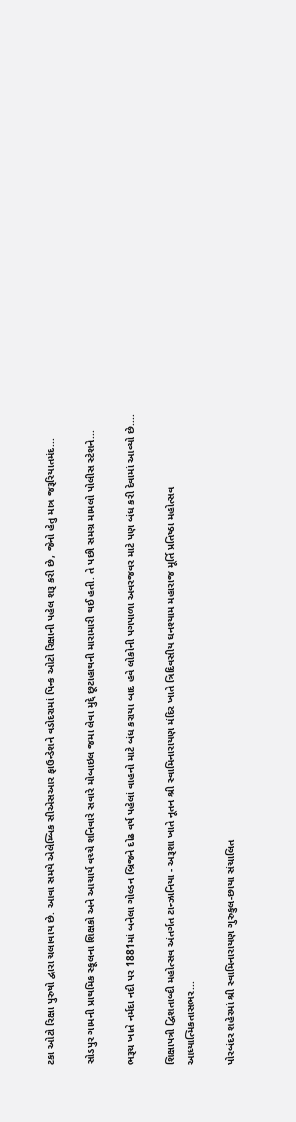ટકા ઓટો રિક્ષા પુરુષો દ્વારા ચલાવાય છે. આવા સમયે એલેમ્બિક સીએસઆર ફાઉન્ડેશને વડોદરામાં પિન્ક ઓટો રિક્ષાની પહેલ શરૂ કરી છે, જેનો હેતુ માત્ર જરૂરિયાતમંદ...

સોડપુર ગામની પ્રાથમિક સ્કૂલના શિક્ષકો અને આચાર્ય વચ્ચે શનિવારે સવારે મોબાઇલ જમા લેવા મુદ્દે છૂટાહાથની મારામારી થઈ હતી. તે પછી સમગ્ર મામલો પોલીસ સ્ટેશને...

ભરૂચ ખાતે નર્મદા નદી પર 1881માં બનેલા ગોલ્ડન બ્રિજને દોઢ વર્ષ પહેલાં વાહનો માટે બંધ કરાયા બાદ હવે લોકોની પગપાળા અવરજવર માટે પણ બંધ કરી દેવામાં આવ્યો છે....

શિક્ષાપત્રી દ્વિશતાબ્દી મહોત્સવ અંતર્ગત ટાન્ઝાનિયા - અરૂશા ખાતે નૂતન શ્રી સ્વામિનારાયણ મંદિર ખાતે ત્રિદિવસીય ઘનશ્યામ મહારાજ મૂર્તિ પ્રતિષ્ઠા મહોત્સવ આધ્યાત્મિકતાસભર...

પોરબંદર શહેરમાં શ્રી સ્વામિનારાયણ ગુરુકુલ-છાયા સંચાલિત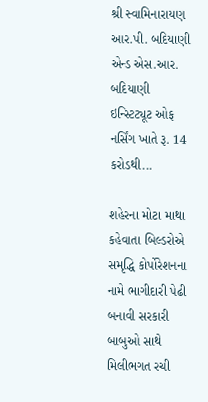શ્રી સ્વામિનારાયણ આર.પી. બદિયાણી એન્ડ એસ.આર. બદિયાણી ઇન્સ્ટિટ્યૂટ ઓફ નર્સિંગ ખાતે રૂ. 14 કરોડથી...

શહેરના મોટા માથા કહેવાતા બિલ્ડરોએ સમૃદ્ધિ કોર્પોરેશનના નામે ભાગીદારી પેઢી બનાવી સરકારી બાબુઓ સાથે મિલીભગત રચી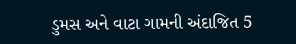ડુમસ અને વાટા ગામની અંદાજિત 5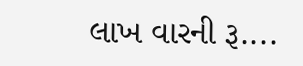લાખ વારની રૂ....